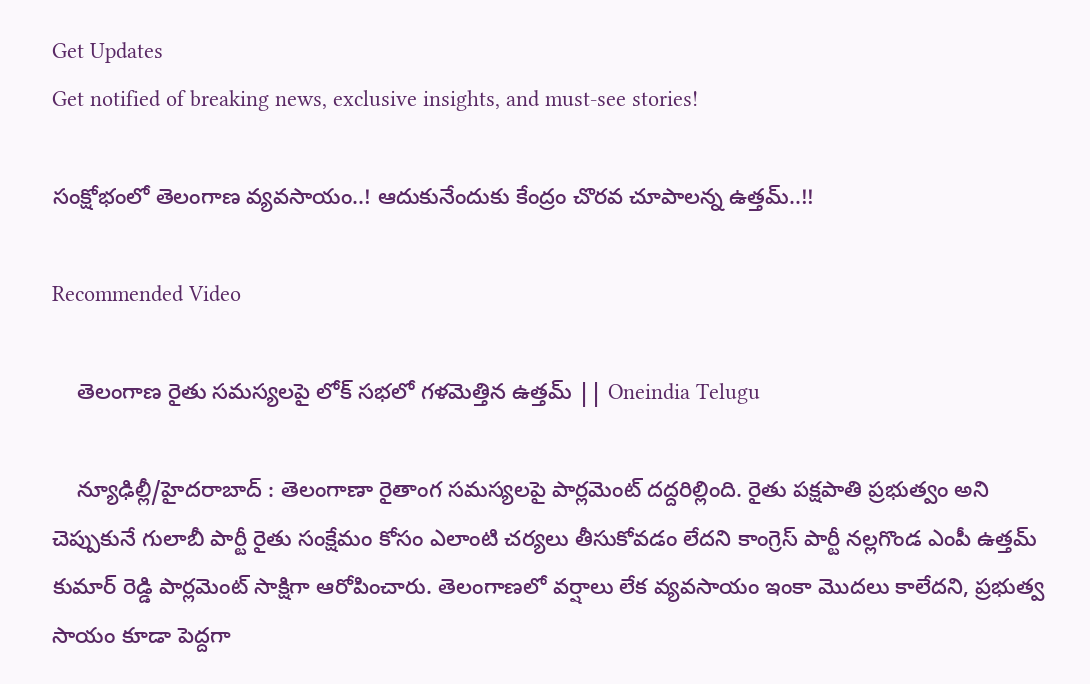Get Updates
Get notified of breaking news, exclusive insights, and must-see stories!

సంక్షోభంలో తెలంగాణ వ్యవసాయం..! ఆదుకునేందుకు కేంద్రం చొరవ చూపాలన్న ఉత్తమ్..!!

Recommended Video

    తెలంగాణ రైతు సమస్యలపై లోక్ సభలో గళమెత్తిన ఉత్తమ్ || Oneindia Telugu

    న్యూఢిల్లీ/హైదరాబాద్ : తెలంగాణా రైతాంగ సమస్యలపై పార్లమెంట్ దద్దరిల్లింది. రైతు పక్షపాతి ప్రభుత్వం అని చెప్పుకునే గులాబీ పార్టీ రైతు సంక్షేమం కోసం ఎలాంటి చర్యలు తీసుకోవడం లేదని కాంగ్రెస్ పార్టీ నల్లగొండ ఎంపీ ఉత్తమ్ కుమార్ రెడ్డి పార్లమెంట్ సాక్షిగా ఆరోపించారు. తెలంగాణలో వర్షాలు లేక వ్యవసాయం ఇంకా మొదలు కాలేదని, ప్రభుత్వ సాయం కూడా పెద్దగా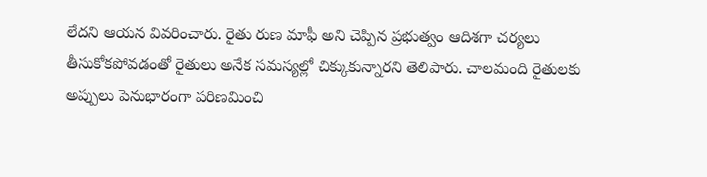లేదని ఆయన వివరించారు. రైతు రుణ మాఫీ అని చెప్పిన ప్రభుత్వం ఆదిశగా చర్యలు తీసుకోకపోవడంతో రైతులు అనేక సమస్యల్లో చిక్కుకున్నారని తెలిపారు. చాలమంది రైతులకు అప్పులు పెనుభారంగా పరిణమించి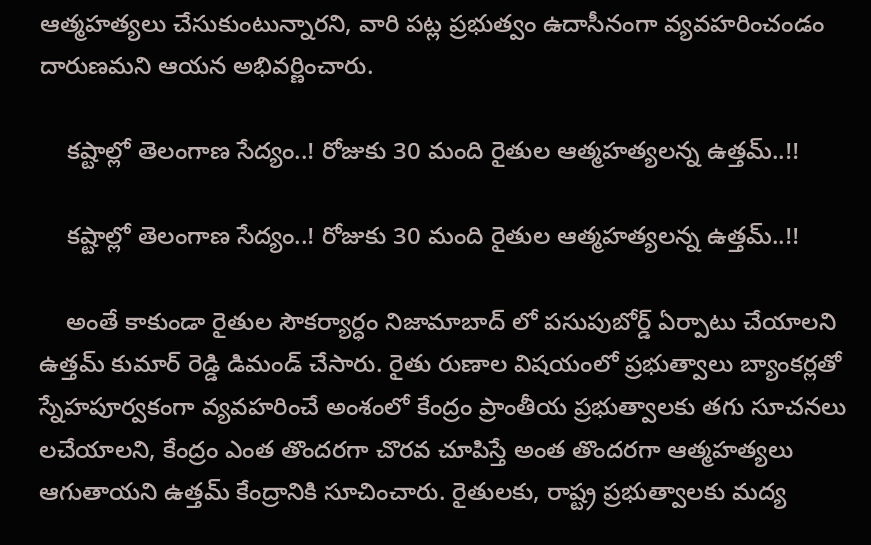ఆత్మహత్యలు చేసుకుంటున్నారని, వారి పట్ల ప్రభుత్వం ఉదాసీనంగా వ్యవహరించండం దారుణమని ఆయన అభివర్ణించారు.

    కష్టాల్లో తెలంగాణ సేద్యం..! రోజుకు 30 మంది రైతుల ఆత్మహత్యలన్న ఉత్తమ్..!!

    కష్టాల్లో తెలంగాణ సేద్యం..! రోజుకు 30 మంది రైతుల ఆత్మహత్యలన్న ఉత్తమ్..!!

    అంతే కాకుండా రైతుల సౌకర్యార్ధం నిజామాబాద్ లో పసుపుబోర్డ్ ఏర్పాటు చేయాలని ఉత్తమ్ కుమార్ రెడ్డి డిమండ్ చేసారు. రైతు రుణాల విషయంలో ప్రభుత్వాలు బ్యాంకర్లతో స్నేహపూర్వకంగా వ్యవహరించే అంశంలో కేంద్రం ప్రాంతీయ ప్రభుత్వాలకు తగు సూచనలు లచేయాలని, కేంద్రం ఎంత తొందరగా చొరవ చూపిస్తే అంత తొందరగా ఆత్మహత్యలు ఆగుతాయని ఉత్తమ్ కేంద్రానికి సూచించారు. రైతులకు, రాష్ట్ర ప్రభుత్వాలకు మద్య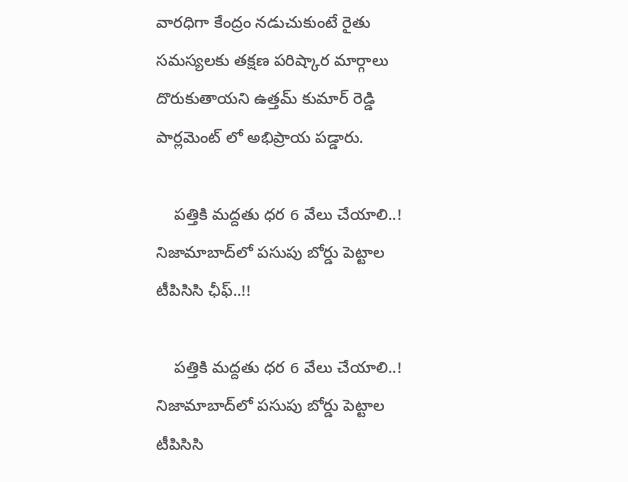వారధిగా కేంద్రం నడుచుకుంటే రైతు సమస్యలకు తక్షణ పరిష్కార మార్గాలు దొరుకుతాయని ఉత్తమ్ కుమార్ రెడ్డి పార్లమెంట్ లో అభిప్రాయ పడ్డారు.

    పత్తికి మద్దతు ధర 6 వేలు చేయాలి..! నిజామాబాద్‌లో పసుపు బోర్డు పెట్టాల టీపిసిసి ఛీఫ్..!!

    పత్తికి మద్దతు ధర 6 వేలు చేయాలి..! నిజామాబాద్‌లో పసుపు బోర్డు పెట్టాల టీపిసిసి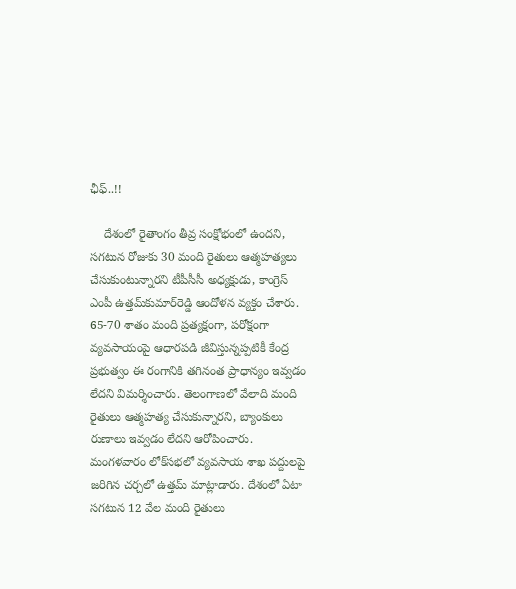ఛీఫ్..!!

    దేశంలో రైతాంగం తీవ్ర సంక్షోభంలో ఉందని, సగటున రోజుకు 30 మంది రైతులు ఆత్మహత్యలు చేసుకుంటున్నారని టీపీసీసీ అధ్యక్షుడు, కాంగ్రెస్‌ ఎంపీ ఉత్తమ్‌కుమార్‌రెడ్డి ఆందోళన వ్యక్తం చేశారు. 65-70 శాతం మంది ప్రత్యక్షంగా, పరోక్షంగా వ్యవసాయంపై ఆధారపడి జీవిస్తున్నప్పటికీ కేంద్ర ప్రభుత్వం ఈ రంగానికి తగినంత ప్రాధాన్యం ఇవ్వడం లేదని విమర్శించారు. తెలంగాణలో వేలాది మంది రైతులు ఆత్మహత్య చేసుకున్నారని, బ్యాంకులు రుణాలు ఇవ్వడం లేదని ఆరోపించారు. మంగళవారం లోక్‌సభలో వ్యవసాయ శాఖ పద్దులపై జరిగిన చర్చలో ఉత్తమ్‌ మాట్లాడారు. దేశంలో ఏటా సగటున 12 వేల మంది రైతులు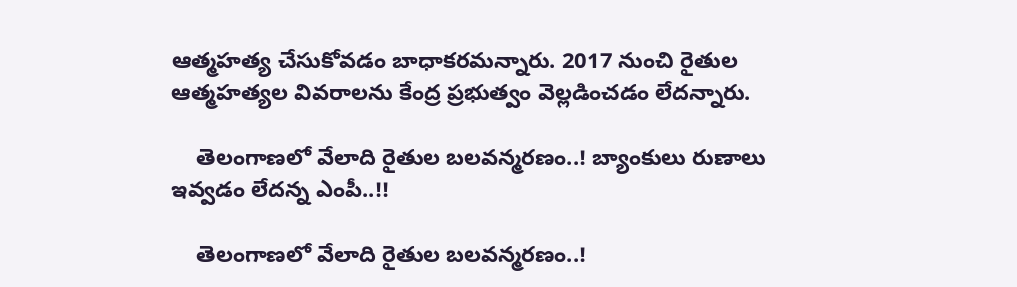ఆత్మహత్య చేసుకోవడం బాధాకరమన్నారు. 2017 నుంచి రైతుల ఆత్మహత్యల వివరాలను కేంద్ర ప్రభుత్వం వెల్లడించడం లేదన్నారు.

    తెలంగాణలో వేలాది రైతుల బలవన్మరణం..! బ్యాంకులు రుణాలు ఇవ్వడం లేదన్న ఎంపీ..!!

    తెలంగాణలో వేలాది రైతుల బలవన్మరణం..!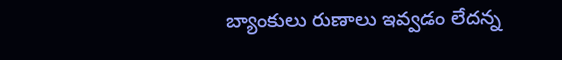బ్యాంకులు రుణాలు ఇవ్వడం లేదన్న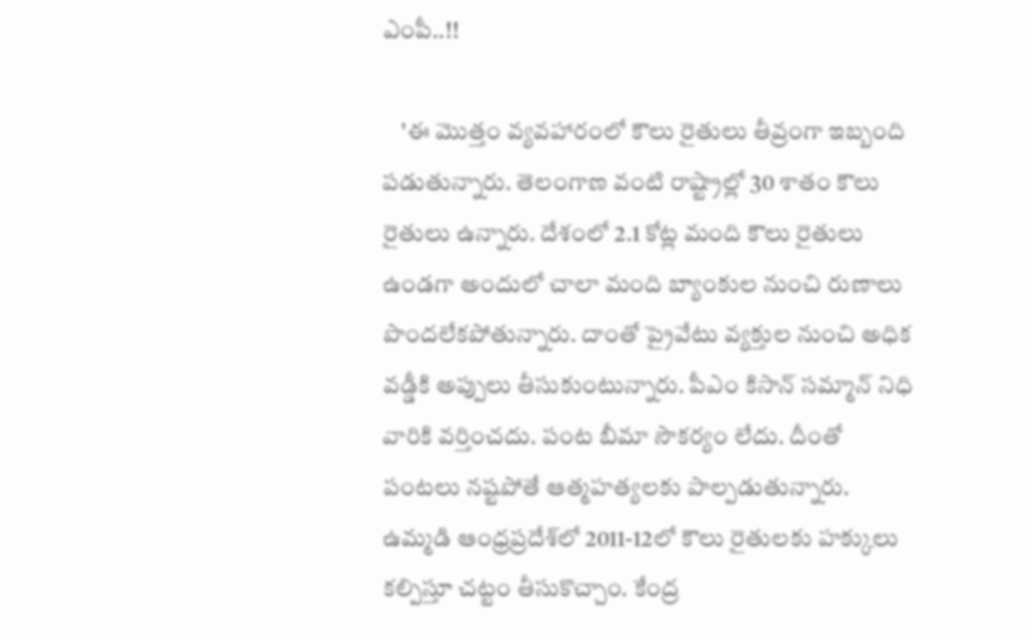ఎంపీ..!!

    'ఈ మొత్తం వ్యవహారంలో కౌలు రైతులు తీవ్రంగా ఇబ్బంది పడుతున్నారు. తెలంగాణ వంటి రాష్ట్రాల్లో 30 శాతం కౌలు రైతులు ఉన్నారు. దేశంలో 2.1 కోట్ల మంది కౌలు రైతులు ఉండగా అందులో చాలా మంది బ్యాంకుల నుంచి రుణాలు పొందలేకపోతున్నారు. దాంతో ప్రైవేటు వ్యక్తుల నుంచి అధిక వడ్డీకి అప్పులు తీసుకుంటున్నారు. పీఎం కిసాన్‌ సమ్మాన్‌ నిధి వారికి వర్తించదు. పంట బీమా సౌకర్యం లేదు. దీంతో పంటలు నష్టపోతే ఆత్మహత్యలకు పాల్పడుతున్నారు. ఉమ్మడి ఆంధ్రప్రదేశ్‌లో 2011-12లో కౌలు రైతులకు హక్కులు కల్పిస్తూ చట్టం తీసుకొచ్చాం. కేంద్ర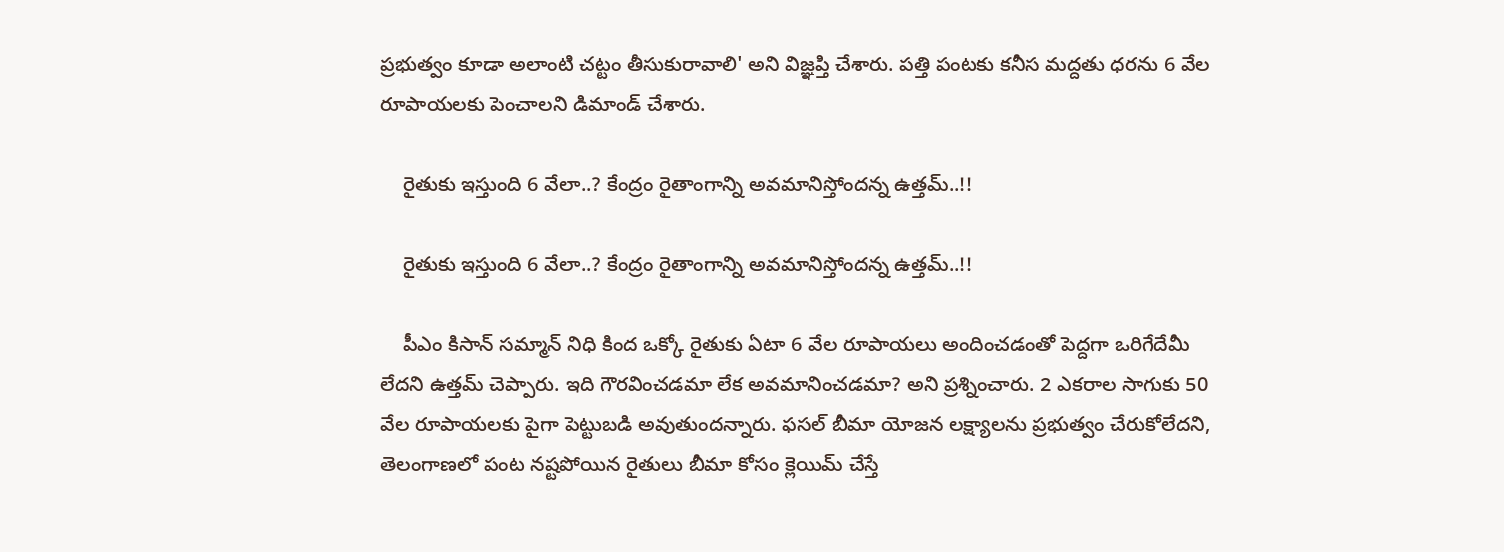ప్రభుత్వం కూడా అలాంటి చట్టం తీసుకురావాలి' అని విజ్ఞప్తి చేశారు. పత్తి పంటకు కనీస మద్దతు ధరను 6 వేల రూపాయలకు పెంచాలని డిమాండ్‌ చేశారు.

    రైతుకు ఇస్తుంది 6 వేలా..? కేంద్రం రైతాంగాన్ని అవమానిస్తోందన్న ఉత్తమ్..!!

    రైతుకు ఇస్తుంది 6 వేలా..? కేంద్రం రైతాంగాన్ని అవమానిస్తోందన్న ఉత్తమ్..!!

    పీఎం కిసాన్‌ సమ్మాన్‌ నిధి కింద ఒక్కో రైతుకు ఏటా 6 వేల రూపాయలు అందించడంతో పెద్దగా ఒరిగేదేమీ లేదని ఉత్తమ్‌ చెప్పారు. ఇది గౌరవించడమా లేక అవమానించడమా? అని ప్రశ్నించారు. 2 ఎకరాల సాగుకు 50 వేల రూపాయలకు పైగా పెట్టుబడి అవుతుందన్నారు. ఫసల్‌ బీమా యోజన లక్ష్యాలను ప్రభుత్వం చేరుకోలేదని, తెలంగాణలో పంట నష్టపోయిన రైతులు బీమా కోసం క్లెయిమ్‌ చేస్తే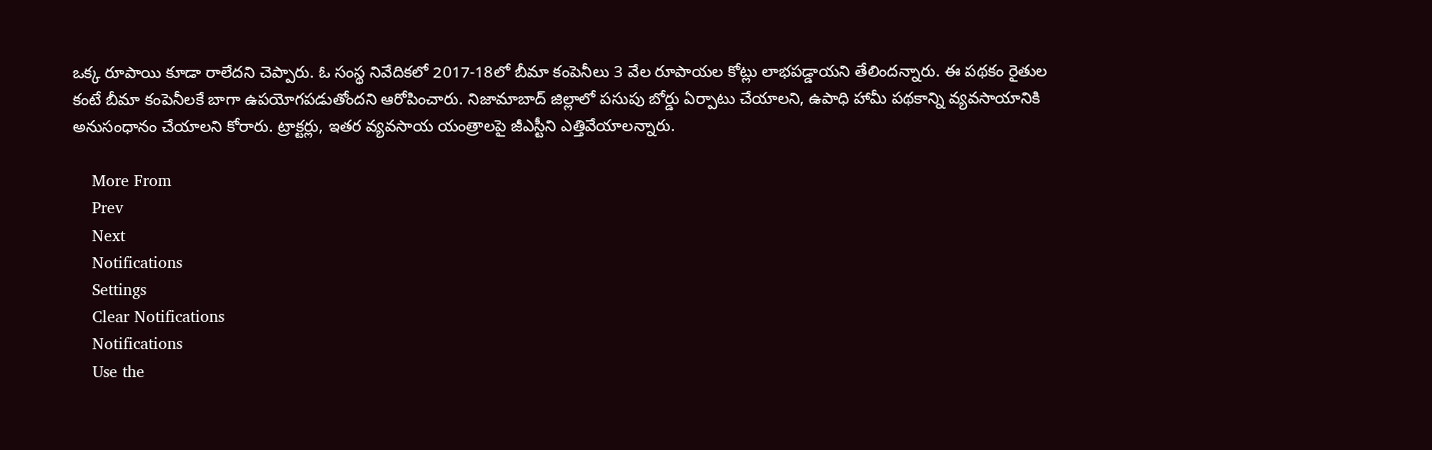ఒక్క రూపాయి కూడా రాలేదని చెప్పారు. ఓ సంస్థ నివేదికలో 2017-18లో బీమా కంపెనీలు 3 వేల రూపాయల కోట్లు లాభపడ్డాయని తేలిందన్నారు. ఈ పథకం రైతుల కంటే బీమా కంపెనీలకే బాగా ఉపయోగపడుతోందని ఆరోపించారు. నిజామాబాద్‌ జిల్లాలో పసుపు బోర్డు ఏర్పాటు చేయాలని, ఉపాధి హామీ పథకాన్ని వ్యవసాయానికి అనుసంధానం చేయాలని కోరారు. ట్రాక్టర్లు, ఇతర వ్యవసాయ యంత్రాలపై జీఎస్టీని ఎత్తివేయాలన్నారు.

    More From
    Prev
    Next
    Notifications
    Settings
    Clear Notifications
    Notifications
    Use the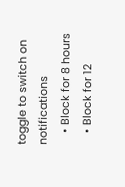toggle to switch on notifications
    • Block for 8 hours
    • Block for 12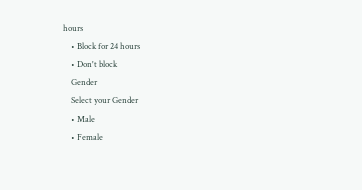hours
    • Block for 24 hours
    • Don't block
    Gender
    Select your Gender
    • Male
    • Female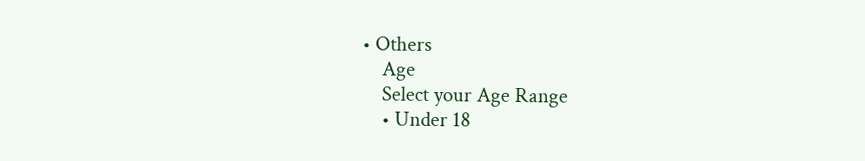• Others
    Age
    Select your Age Range
    • Under 18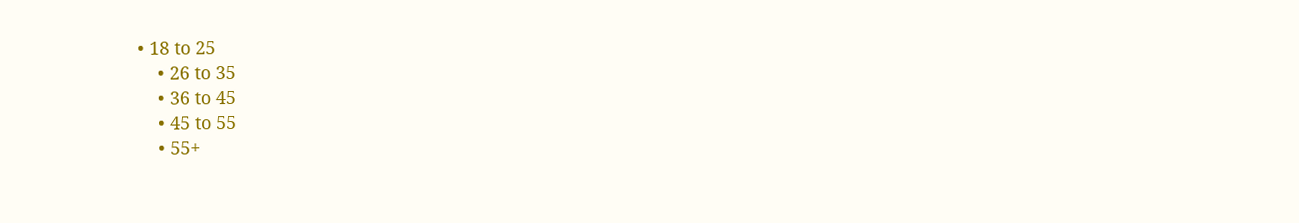• 18 to 25
    • 26 to 35
    • 36 to 45
    • 45 to 55
    • 55+